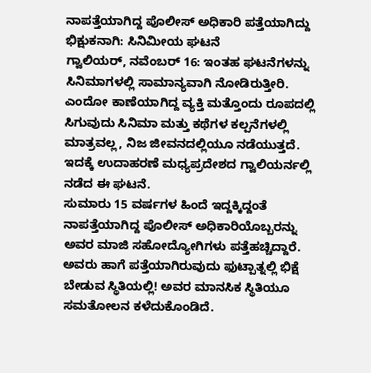ನಾಪತ್ತೆಯಾಗಿದ್ದ ಪೊಲೀಸ್ ಅಧಿಕಾರಿ ಪತ್ತೆಯಾಗಿದ್ದು ಭಿಕ್ಷುಕನಾಗಿ: ಸಿನಿಮೀಯ ಘಟನೆ
ಗ್ವಾಲಿಯರ್, ನವೆಂಬರ್ 16: ಇಂತಹ ಘಟನೆಗಳನ್ನು ಸಿನಿಮಾಗಳಲ್ಲಿ ಸಾಮಾನ್ಯವಾಗಿ ನೋಡಿರುತ್ತೀರಿ. ಎಂದೋ ಕಾಣೆಯಾಗಿದ್ದ ವ್ಯಕ್ತಿ ಮತ್ತೊಂದು ರೂಪದಲ್ಲಿ ಸಿಗುವುದು ಸಿನಿಮಾ ಮತ್ತು ಕಥೆಗಳ ಕಲ್ಪನೆಗಳಲ್ಲಿ ಮಾತ್ರವಲ್ಲ, ನಿಜ ಜೀವನದಲ್ಲಿಯೂ ನಡೆಯುತ್ತದೆ. ಇದಕ್ಕೆ ಉದಾಹರಣೆ ಮಧ್ಯಪ್ರದೇಶದ ಗ್ವಾಲಿಯರ್ನಲ್ಲಿ ನಡೆದ ಈ ಘಟನೆ.
ಸುಮಾರು 15 ವರ್ಷಗಳ ಹಿಂದೆ ಇದ್ದಕ್ಕಿದ್ದಂತೆ ನಾಪತ್ತೆಯಾಗಿದ್ದ ಪೊಲೀಸ್ ಅಧಿಕಾರಿಯೊಬ್ಬರನ್ನು ಅವರ ಮಾಜಿ ಸಹೋದ್ಯೋಗಿಗಳು ಪತ್ತೆಹಚ್ಚಿದ್ದಾರೆ. ಅವರು ಹಾಗೆ ಪತ್ತೆಯಾಗಿರುವುದು ಫುಟ್ಪಾತ್ನಲ್ಲಿ ಭಿಕ್ಷೆ ಬೇಡುವ ಸ್ಥಿತಿಯಲ್ಲಿ! ಅವರ ಮಾನಸಿಕ ಸ್ಥಿತಿಯೂ ಸಮತೋಲನ ಕಳೆದುಕೊಂಡಿದೆ.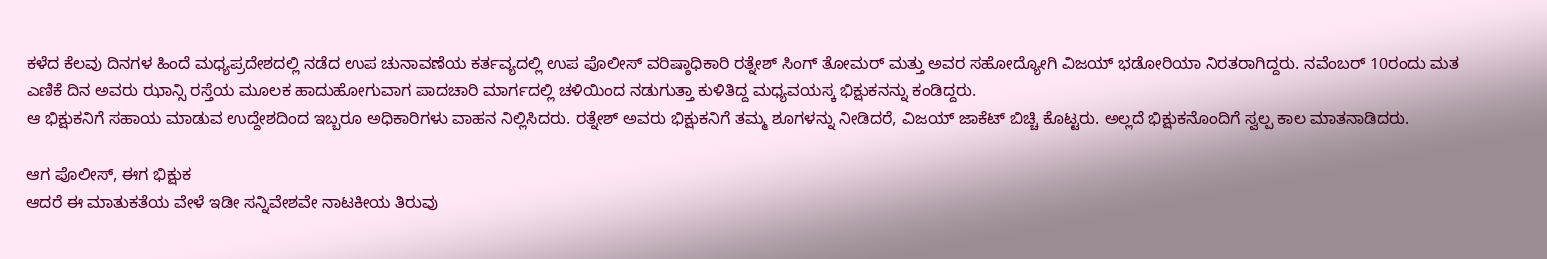ಕಳೆದ ಕೆಲವು ದಿನಗಳ ಹಿಂದೆ ಮಧ್ಯಪ್ರದೇಶದಲ್ಲಿ ನಡೆದ ಉಪ ಚುನಾವಣೆಯ ಕರ್ತವ್ಯದಲ್ಲಿ ಉಪ ಪೊಲೀಸ್ ವರಿಷ್ಠಾಧಿಕಾರಿ ರತ್ನೇಶ್ ಸಿಂಗ್ ತೋಮರ್ ಮತ್ತು ಅವರ ಸಹೋದ್ಯೋಗಿ ವಿಜಯ್ ಭಡೋರಿಯಾ ನಿರತರಾಗಿದ್ದರು. ನವೆಂಬರ್ 10ರಂದು ಮತ ಎಣಿಕೆ ದಿನ ಅವರು ಝಾನ್ಸಿ ರಸ್ತೆಯ ಮೂಲಕ ಹಾದುಹೋಗುವಾಗ ಪಾದಚಾರಿ ಮಾರ್ಗದಲ್ಲಿ ಚಳಿಯಿಂದ ನಡುಗುತ್ತಾ ಕುಳಿತಿದ್ದ ಮಧ್ಯವಯಸ್ಕ ಭಿಕ್ಷುಕನನ್ನು ಕಂಡಿದ್ದರು.
ಆ ಭಿಕ್ಷುಕನಿಗೆ ಸಹಾಯ ಮಾಡುವ ಉದ್ದೇಶದಿಂದ ಇಬ್ಬರೂ ಅಧಿಕಾರಿಗಳು ವಾಹನ ನಿಲ್ಲಿಸಿದರು. ರತ್ನೇಶ್ ಅವರು ಭಿಕ್ಷುಕನಿಗೆ ತಮ್ಮ ಶೂಗಳನ್ನು ನೀಡಿದರೆ, ವಿಜಯ್ ಜಾಕೆಟ್ ಬಿಚ್ಚಿ ಕೊಟ್ಟರು. ಅಲ್ಲದೆ ಭಿಕ್ಷುಕನೊಂದಿಗೆ ಸ್ವಲ್ಪ ಕಾಲ ಮಾತನಾಡಿದರು.

ಆಗ ಪೊಲೀಸ್, ಈಗ ಭಿಕ್ಷುಕ
ಆದರೆ ಈ ಮಾತುಕತೆಯ ವೇಳೆ ಇಡೀ ಸನ್ನಿವೇಶವೇ ನಾಟಕೀಯ ತಿರುವು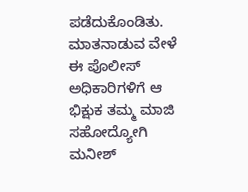ಪಡೆದುಕೊಂಡಿತು. ಮಾತನಾಡುವ ವೇಳೆ ಈ ಪೊಲೀಸ್ ಅಧಿಕಾರಿಗಳಿಗೆ ಆ ಭಿಕ್ಷುಕ ತಮ್ಮ ಮಾಜಿ ಸಹೋದ್ಯೋಗಿ ಮನೀಶ್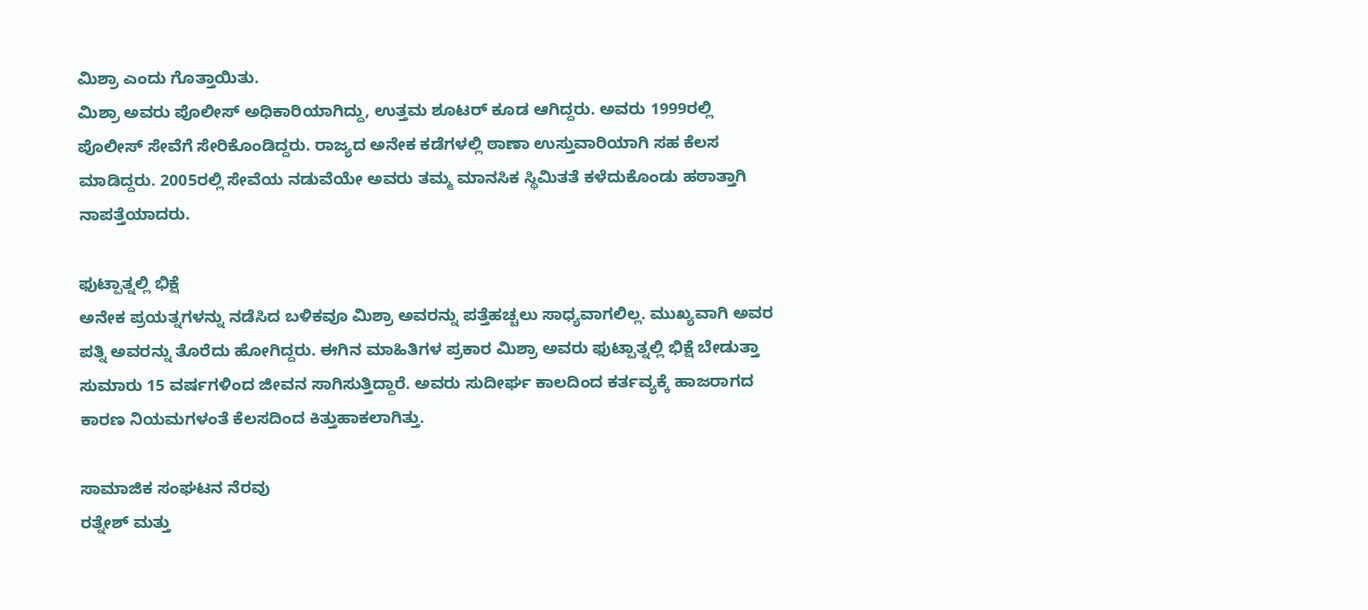ಮಿಶ್ರಾ ಎಂದು ಗೊತ್ತಾಯಿತು.
ಮಿಶ್ರಾ ಅವರು ಪೊಲೀಸ್ ಅಧಿಕಾರಿಯಾಗಿದ್ದು, ಉತ್ತಮ ಶೂಟರ್ ಕೂಡ ಆಗಿದ್ದರು. ಅವರು 1999ರಲ್ಲಿ ಪೊಲೀಸ್ ಸೇವೆಗೆ ಸೇರಿಕೊಂಡಿದ್ದರು. ರಾಜ್ಯದ ಅನೇಕ ಕಡೆಗಳಲ್ಲಿ ಠಾಣಾ ಉಸ್ತುವಾರಿಯಾಗಿ ಸಹ ಕೆಲಸ ಮಾಡಿದ್ದರು. 2005ರಲ್ಲಿ ಸೇವೆಯ ನಡುವೆಯೇ ಅವರು ತಮ್ಮ ಮಾನಸಿಕ ಸ್ಥಿಮಿತತೆ ಕಳೆದುಕೊಂಡು ಹಠಾತ್ತಾಗಿ ನಾಪತ್ತೆಯಾದರು.

ಫುಟ್ಪಾತ್ನಲ್ಲಿ ಭಿಕ್ಷೆ
ಅನೇಕ ಪ್ರಯತ್ನಗಳನ್ನು ನಡೆಸಿದ ಬಳಿಕವೂ ಮಿಶ್ರಾ ಅವರನ್ನು ಪತ್ತೆಹಚ್ಚಲು ಸಾಧ್ಯವಾಗಲಿಲ್ಲ. ಮುಖ್ಯವಾಗಿ ಅವರ ಪತ್ನಿ ಅವರನ್ನು ತೊರೆದು ಹೋಗಿದ್ದರು. ಈಗಿನ ಮಾಹಿತಿಗಳ ಪ್ರಕಾರ ಮಿಶ್ರಾ ಅವರು ಫುಟ್ಪಾತ್ನಲ್ಲಿ ಭಿಕ್ಷೆ ಬೇಡುತ್ತಾ ಸುಮಾರು 15 ವರ್ಷಗಳಿಂದ ಜೀವನ ಸಾಗಿಸುತ್ತಿದ್ದಾರೆ. ಅವರು ಸುದೀರ್ಘ ಕಾಲದಿಂದ ಕರ್ತವ್ಯಕ್ಕೆ ಹಾಜರಾಗದ ಕಾರಣ ನಿಯಮಗಳಂತೆ ಕೆಲಸದಿಂದ ಕಿತ್ತುಹಾಕಲಾಗಿತ್ತು.

ಸಾಮಾಜಿಕ ಸಂಘಟನ ನೆರವು
ರತ್ನೇಶ್ ಮತ್ತು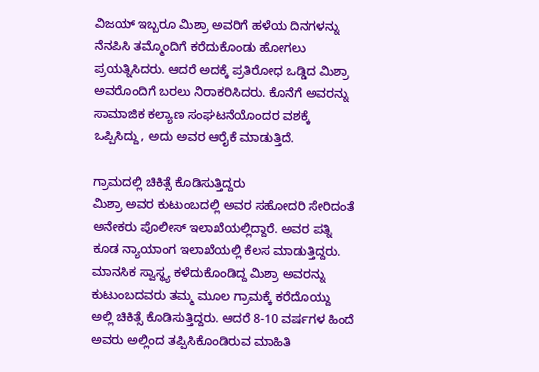ವಿಜಯ್ ಇಬ್ಬರೂ ಮಿಶ್ರಾ ಅವರಿಗೆ ಹಳೆಯ ದಿನಗಳನ್ನು ನೆನಪಿಸಿ ತಮ್ಮೊಂದಿಗೆ ಕರೆದುಕೊಂಡು ಹೋಗಲು ಪ್ರಯತ್ನಿಸಿದರು. ಆದರೆ ಅದಕ್ಕೆ ಪ್ರತಿರೋಧ ಒಡ್ಡಿದ ಮಿಶ್ರಾ ಅವರೊಂದಿಗೆ ಬರಲು ನಿರಾಕರಿಸಿದರು. ಕೊನೆಗೆ ಅವರನ್ನು ಸಾಮಾಜಿಕ ಕಲ್ಯಾಣ ಸಂಘಟನೆಯೊಂದರ ವಶಕ್ಕೆ ಒಪ್ಪಿಸಿದ್ದು, ಅದು ಅವರ ಆರೈಕೆ ಮಾಡುತ್ತಿದೆ.

ಗ್ರಾಮದಲ್ಲಿ ಚಿಕಿತ್ಸೆ ಕೊಡಿಸುತ್ತಿದ್ದರು
ಮಿಶ್ರಾ ಅವರ ಕುಟುಂಬದಲ್ಲಿ ಅವರ ಸಹೋದರಿ ಸೇರಿದಂತೆ ಅನೇಕರು ಪೊಲೀಸ್ ಇಲಾಖೆಯಲ್ಲಿದ್ದಾರೆ. ಅವರ ಪತ್ನಿ ಕೂಡ ನ್ಯಾಯಾಂಗ ಇಲಾಖೆಯಲ್ಲಿ ಕೆಲಸ ಮಾಡುತ್ತಿದ್ದರು. ಮಾನಸಿಕ ಸ್ವಾಸ್ಥ್ಯ ಕಳೆದುಕೊಂಡಿದ್ದ ಮಿಶ್ರಾ ಅವರನ್ನು ಕುಟುಂಬದವರು ತಮ್ಮ ಮೂಲ ಗ್ರಾಮಕ್ಕೆ ಕರೆದೊಯ್ದು ಅಲ್ಲಿ ಚಿಕಿತ್ಸೆ ಕೊಡಿಸುತ್ತಿದ್ದರು. ಆದರೆ 8-10 ವರ್ಷಗಳ ಹಿಂದೆ ಅವರು ಅಲ್ಲಿಂದ ತಪ್ಪಿಸಿಕೊಂಡಿರುವ ಮಾಹಿತಿ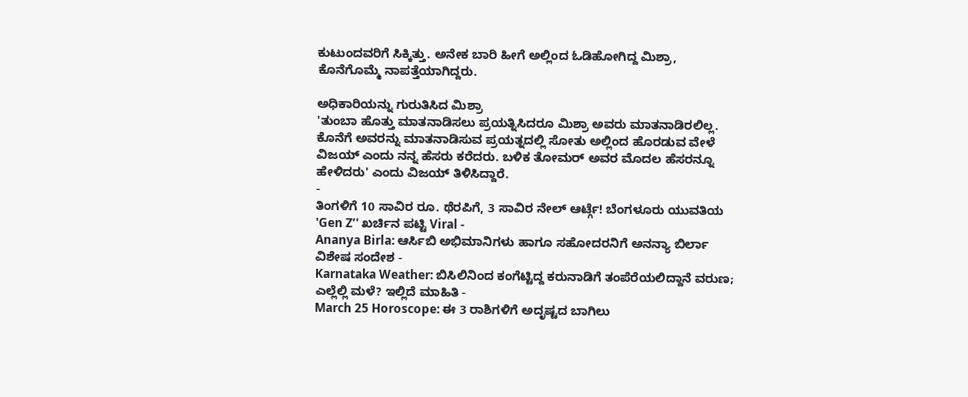ಕುಟುಂದವರಿಗೆ ಸಿಕ್ಕಿತ್ತು. ಅನೇಕ ಬಾರಿ ಹೀಗೆ ಅಲ್ಲಿಂದ ಓಡಿಹೋಗಿದ್ದ ಮಿಶ್ರಾ, ಕೊನೆಗೊಮ್ಮೆ ನಾಪತ್ತೆಯಾಗಿದ್ದರು.

ಅಧಿಕಾರಿಯನ್ನು ಗುರುತಿಸಿದ ಮಿಶ್ರಾ
'ತುಂಬಾ ಹೊತ್ತು ಮಾತನಾಡಿಸಲು ಪ್ರಯತ್ನಿಸಿದರೂ ಮಿಶ್ರಾ ಅವರು ಮಾತನಾಡಿರಲಿಲ್ಲ. ಕೊನೆಗೆ ಅವರನ್ನು ಮಾತನಾಡಿಸುವ ಪ್ರಯತ್ನದಲ್ಲಿ ಸೋತು ಅಲ್ಲಿಂದ ಹೊರಡುವ ವೇಳೆ ವಿಜಯ್ ಎಂದು ನನ್ನ ಹೆಸರು ಕರೆದರು. ಬಳಿಕ ತೋಮರ್ ಅವರ ಮೊದಲ ಹೆಸರನ್ನೂ ಹೇಳಿದರು' ಎಂದು ವಿಜಯ್ ತಿಳಿಸಿದ್ದಾರೆ.
-
ತಿಂಗಳಿಗೆ 10 ಸಾವಿರ ರೂ. ಥೆರಪಿಗೆ, 3 ಸಾವಿರ ನೇಲ್ ಆರ್ಟ್ಗೆ! ಬೆಂಗಳೂರು ಯುವತಿಯ 'Gen Z’' ಖರ್ಚಿನ ಪಟ್ಟಿ Viral -
Ananya Birla: ಆರ್ಸಿಬಿ ಅಭಿಮಾನಿಗಳು ಹಾಗೂ ಸಹೋದರನಿಗೆ ಅನನ್ಯಾ ಬಿರ್ಲಾ ವಿಶೇಷ ಸಂದೇಶ -
Karnataka Weather: ಬಿಸಿಲಿನಿಂದ ಕಂಗೆಟ್ಟಿದ್ದ ಕರುನಾಡಿಗೆ ತಂಪೆರೆಯಲಿದ್ದಾನೆ ವರುಣ; ಎಲ್ಲೆಲ್ಲಿ ಮಳೆ? ಇಲ್ಲಿದೆ ಮಾಹಿತಿ -
March 25 Horoscope: ಈ 3 ರಾಶಿಗಳಿಗೆ ಅದೃಷ್ಟದ ಬಾಗಿಲು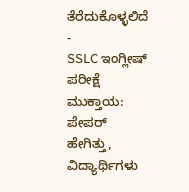ತೆರೆದುಕೊಳ್ಳಲಿದೆ -
SSLC ಇಂಗ್ಲೀಷ್ ಪರೀಕ್ಷೆ ಮುಕ್ತಾಯ: ಪೇಪರ್ ಹೇಗಿತ್ತು, ವಿದ್ಯಾರ್ಥಿಗಳು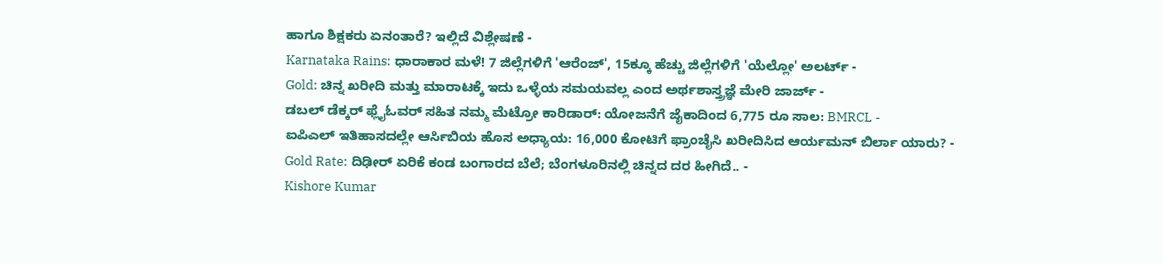ಹಾಗೂ ಶಿಕ್ಷಕರು ಏನಂತಾರೆ? ಇಲ್ಲಿದೆ ವಿಶ್ಲೇಷಣೆ -
Karnataka Rains: ಧಾರಾಕಾರ ಮಳೆ! 7 ಜಿಲ್ಲೆಗಳಿಗೆ 'ಆರೆಂಜ್', 15ಕ್ಕೂ ಹೆಚ್ಚು ಜಿಲ್ಲೆಗಳಿಗೆ 'ಯೆಲ್ಲೋ' ಅಲರ್ಟ್ -
Gold: ಚಿನ್ನ ಖರೀದಿ ಮತ್ತು ಮಾರಾಟಕ್ಕೆ ಇದು ಒಳ್ಳೆಯ ಸಮಯವಲ್ಲ ಎಂದ ಅರ್ಥಶಾಸ್ತ್ರಜ್ಞೆ ಮೇರಿ ಜಾರ್ಜ್ -
ಡಬಲ್ ಡೆಕ್ಕರ್ ಫ್ಲೈಓವರ್ ಸಹಿತ ನಮ್ಮ ಮೆಟ್ರೋ ಕಾರಿಡಾರ್: ಯೋಜನೆಗೆ ಜೈಕಾದಿಂದ 6,775 ರೂ ಸಾಲ: BMRCL -
ಐಪಿಎಲ್ ಇತಿಹಾಸದಲ್ಲೇ ಆರ್ಸಿಬಿಯ ಹೊಸ ಅಧ್ಯಾಯ: 16,000 ಕೋಟಿಗೆ ಫ್ರಾಂಚೈಸಿ ಖರೀದಿಸಿದ ಆರ್ಯಮನ್ ಬಿರ್ಲಾ ಯಾರು? -
Gold Rate: ದಿಢೀರ್ ಏರಿಕೆ ಕಂಡ ಬಂಗಾರದ ಬೆಲೆ; ಬೆಂಗಳೂರಿನಲ್ಲಿ ಚಿನ್ನದ ದರ ಹೀಗಿದೆ.. -
Kishore Kumar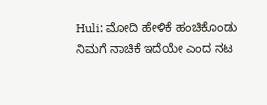Huli: ಮೋದಿ ಹೇಳಿಕೆ ಹಂಚಿಕೊಂಡು ನಿಮಗೆ ನಾಚಿಕೆ ಇದೆಯೇ ಎಂದ ನಟ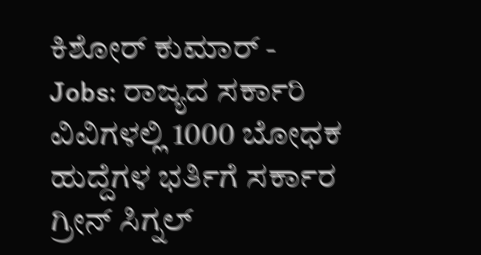ಕಿಶೋರ್ ಕುಮಾರ್ -
Jobs: ರಾಜ್ಯದ ಸರ್ಕಾರಿ ವಿವಿಗಳಲ್ಲಿ 1000 ಬೋಧಕ ಹುದ್ದೆಗಳ ಭರ್ತಿಗೆ ಸರ್ಕಾರ ಗ್ರೀನ್ ಸಿಗ್ನಲ್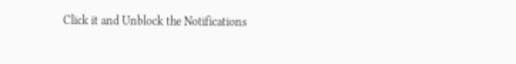Click it and Unblock the Notifications